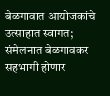बेळगावात आयोजकांचे उत्साहात स्वागत; संमेलनात बेळगावकर सहभागी होणार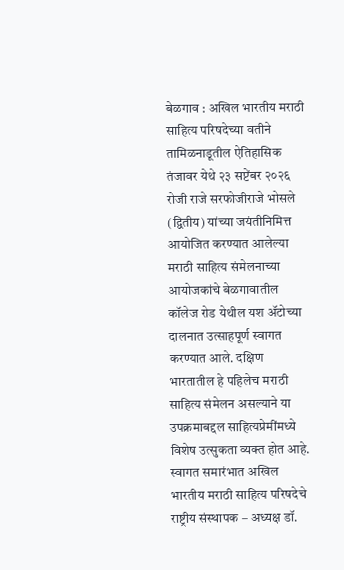बेळगाव : अखिल भारतीय मराठी साहित्य परिषदेच्या वतीने तामिळनाडूतील ऐतिहासिक तंजावर येथे २३ सप्टेंबर २०२६ रोजी राजे सरफोजीराजे भोसले (द्वितीय) यांच्या जयंतीनिमित्त आयोजित करण्यात आलेल्या मराठी साहित्य संमेलनाच्या आयोजकांचे बेळगावातील कॉलेज रोड येथील यश ॲटोच्या दालनात उत्साहपूर्ण स्वागत करण्यात आले. दक्षिण भारतातील हे पहिलेच मराठी साहित्य संमेलन असल्याने या उपक्रमाबद्दल साहित्यप्रेमींमध्ये विशेष उत्सुकता व्यक्त होत आहे.
स्वागत समारंभात अखिल भारतीय मराठी साहित्य परिषदेचे राष्ट्रीय संस्थापक – अध्यक्ष डॉ.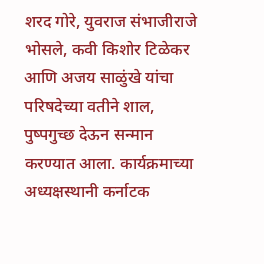शरद गोरे, युवराज संभाजीराजे भोसले, कवी किशोर टिळेकर आणि अजय साळुंखे यांचा परिषदेच्या वतीने शाल, पुष्पगुच्छ देऊन सन्मान करण्यात आला. कार्यक्रमाच्या अध्यक्षस्थानी कर्नाटक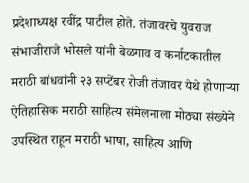प्रदेशाध्यक्ष रवींद्र पाटील होते. तंजावरचे युवराज संभाजीराजे भोसले यांनी बेळगाव व कर्नाटकातील मराठी बांधवांनी २३ सप्टेंबर रोजी तंजावर येथे होणाऱ्या ऐतिहासिक मराठी साहित्य संमेलनाला मोठ्या संख्येने उपस्थित राहून मराठी भाषा, साहित्य आणि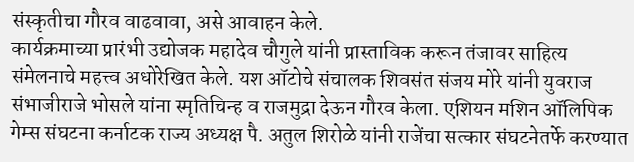संस्कृतीचा गौरव वाढवावा, असे आवाहन केले.
कार्यक्रमाच्या प्रारंभी उद्योजक महादेव चौगुले यांनी प्रास्ताविक करून तंजावर साहित्य संमेलनाचे महत्त्व अधोरेखित केले. यश ऑटोचे संचालक शिवसंत संजय मोरे यांनी युवराज संभाजीराजे भोसले यांना स्मृतिचिन्ह व राजमुद्रा देऊन गौरव केला. एशियन मशिन ऑलिपिक गेम्स संघटना कर्नाटक राज्य अध्यक्ष पै. अतुल शिरोळे यांनी राजेंचा सत्कार संघटनेतर्फे करण्यात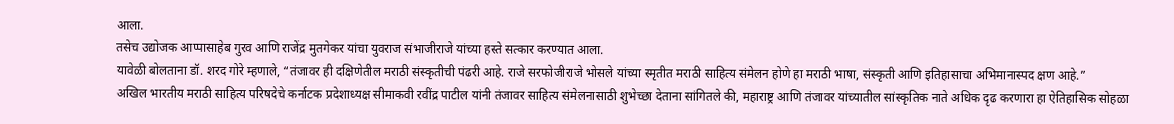आला.
तसेच उद्योजक आप्पासाहेब गुरव आणि राजेंद्र मुतगेकर यांचा युवराज संभाजीराजे यांच्या हस्ते सत्कार करण्यात आला.
यावेळी बोलताना डॉ. शरद गोरे म्हणाले, “तंजावर ही दक्षिणेतील मराठी संस्कृतीची पंढरी आहे. राजे सरफोजीराजे भोसले यांच्या स्मृतीत मराठी साहित्य संमेलन होणे हा मराठी भाषा, संस्कृती आणि इतिहासाचा अभिमानास्पद क्षण आहे.”
अखिल भारतीय मराठी साहित्य परिषदेचे कर्नाटक प्रदेशाध्यक्ष सीमाकवी रवींद्र पाटील यांनी तंजावर साहित्य संमेलनासाठी शुभेच्छा देताना सांगितले की, महाराष्ट्र आणि तंजावर यांच्यातील सांस्कृतिक नाते अधिक दृढ करणारा हा ऐतिहासिक सोहळा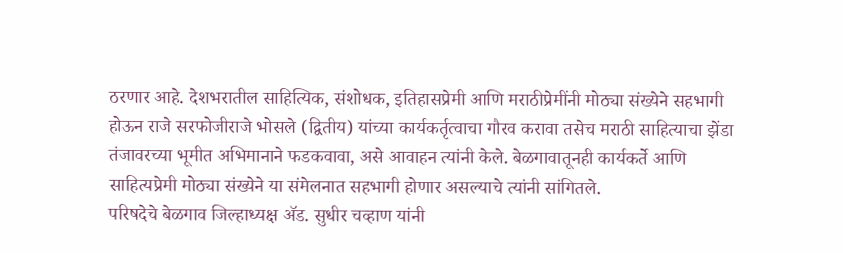ठरणार आहे. देशभरातील साहित्यिक, संशोधक, इतिहासप्रेमी आणि मराठीप्रेमींनी मोठ्या संख्येने सहभागी होऊन राजे सरफोजीराजे भोसले (द्वितीय) यांच्या कार्यकर्तृत्वाचा गौरव करावा तसेच मराठी साहित्याचा झेंडा तंजावरच्या भूमीत अभिमानाने फडकवावा, असे आवाहन त्यांनी केले. बेळगावातूनही कार्यकर्ते आणि साहित्यप्रेमी मोठ्या संख्येने या संमेलनात सहभागी होणार असल्याचे त्यांनी सांगितले.
परिषदेचे बेळगाव जिल्हाध्यक्ष ॲड. सुधीर चव्हाण यांनी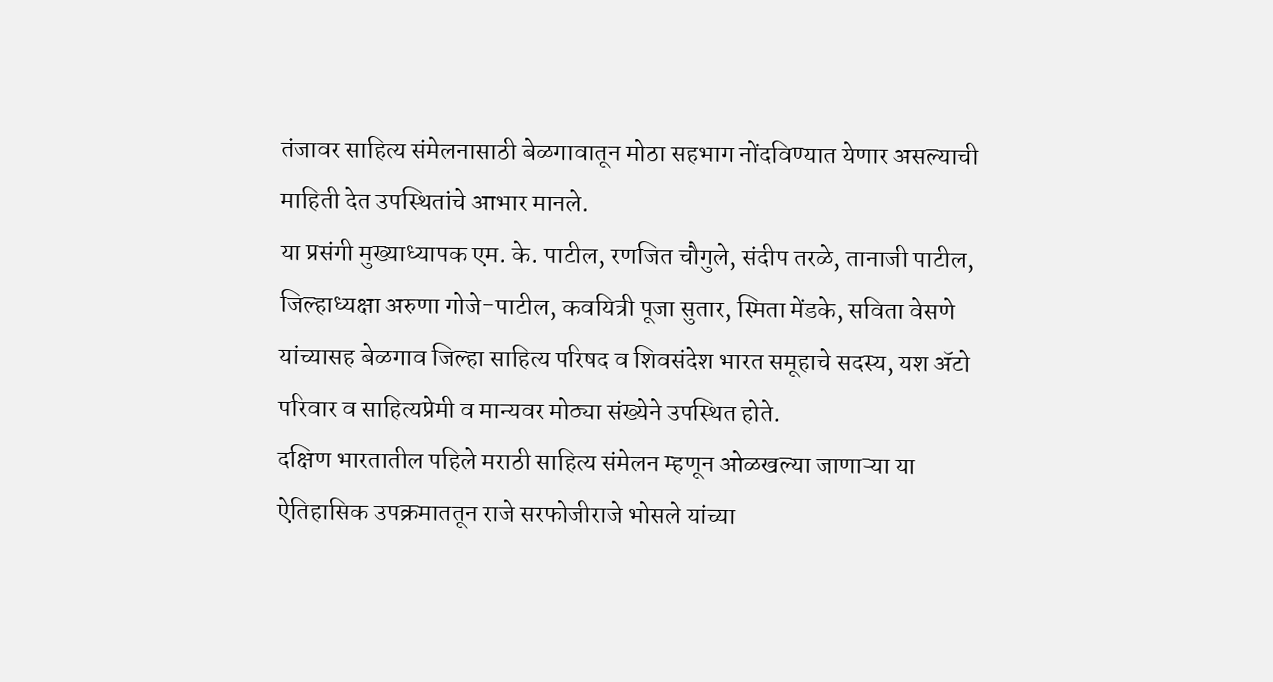तंजावर साहित्य संमेलनासाठी बेळगावातून मोठा सहभाग नोंदविण्यात येणार असल्याची माहिती देत उपस्थितांचे आभार मानले.
या प्रसंगी मुख्याध्यापक एम. के. पाटील, रणजित चौगुले, संदीप तरळे, तानाजी पाटील, जिल्हाध्यक्षा अरुणा गोजे-पाटील, कवयित्री पूजा सुतार, स्मिता मेंडके, सविता वेसणे यांच्यासह बेळगाव जिल्हा साहित्य परिषद व शिवसंदेश भारत समूहाचे सदस्य, यश ॲटो परिवार व साहित्यप्रेमी व मान्यवर मोठ्या संख्येने उपस्थित होते.
दक्षिण भारतातील पहिले मराठी साहित्य संमेलन म्हणून ओळखल्या जाणाऱ्या या ऐतिहासिक उपक्रमाततून राजे सरफोजीराजे भोसले यांच्या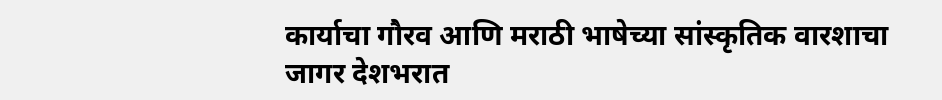कार्याचा गौरव आणि मराठी भाषेच्या सांस्कृतिक वारशाचा जागर देशभरात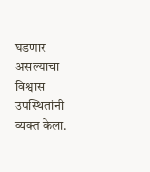घडणार असल्याचा विश्वास उपस्थितांनी व्यक्त केला.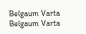Belgaum Varta Belgaum Varta